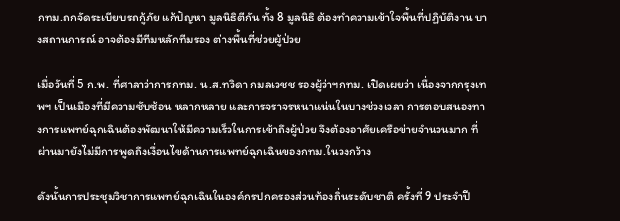กทม.ถกจัดระเบียบรถกู้ภัย แก้ปัญหา มูลนิธิตีกัน ทั้ง 8 มูลนิธิ ต้องทำความเข้าใจพื้นที่ปฏิบัติงาน บางสถานการณ์ อาจต้องมีทีมหลักทีมรอง ต่างพื้นที่ช่วยผู้ป่วย

เมื่อวันที่ 5 ก.พ. ที่ศาลาว่าการกทม. น.ส.ทวิดา กมลเวชช รองผู้ว่าฯกทม. เปิดเผยว่า เนื่องจากกรุงเทพฯ เป็นเมืองที่มีความซับซ้อน หลากหลาย และการจราจรหนาแน่นในบางช่วงเวลา การตอบสนองทางการแพทย์ฉุกเฉินต้องพัฒนาให้มีความเร็วในการเข้าถึงผู้ป่วย จึงต้องอาศัยเครือข่ายจำนวนมาก ที่ผ่านมายังไม่มีการพูดถึงเงื่อนไขด้านการแพทย์ฉุกเฉินของกทม.ในวงกว้าง

ดังนั้นการประชุมวิชาการแพทย์ฉุกเฉินในองค์กรปกครองส่วนท้องถิ่นระดับชาติ ครั้งที่ 9 ประจำปี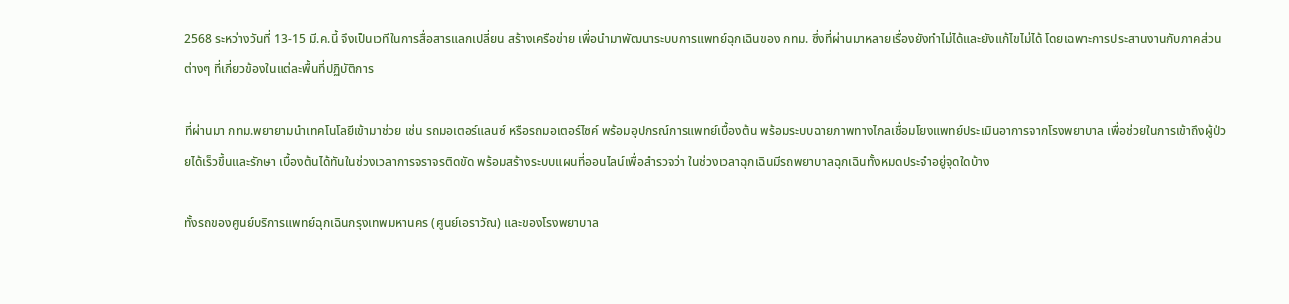2568 ระหว่างวันที่ 13-15 มี.ค.นี้ จึงเป็นเวทีในการสื่อสารแลกเปลี่ยน สร้างเครือข่าย เพื่อนำมาพัฒนาระบบการแพทย์ฉุกเฉินของ กทม. ซึ่งที่ผ่านมาหลายเรื่องยังทำไม่ได้และยังแก้ไขไม่ได้ โดยเฉพาะการประสานงานกับภาคส่วนต่างๆ ที่เกี่ยวข้องในแต่ละพื้นที่ปฏิบัติการ

ที่ผ่านมา กทม.พยายามนำเทคโนโลยีเข้ามาช่วย เช่น รถมอเตอร์แลนซ์ หรือรถมอเตอร์ไซค์ พร้อมอุปกรณ์การแพทย์เบื้องต้น พร้อมระบบฉายภาพทางไกลเชื่อมโยงแพทย์ประเมินอาการจากโรงพยาบาล เพื่อช่วยในการเข้าถึงผู้ป่วยได้เร็วขึ้นและรักษา เบื้องต้นได้ทันในช่วงเวลาการจราจรติดขัด พร้อมสร้างระบบแผนที่ออนไลน์เพื่อสำรวจว่า ในช่วงเวลาฉุกเฉินมีรถพยาบาลฉุกเฉินทั้งหมดประจำอยู่จุดใดบ้าง

ทั้งรถของศูนย์บริการแพทย์ฉุกเฉินกรุงเทพมหานคร (ศูนย์เอราวัณ) และของโรงพยาบาล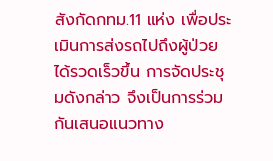สังกัดกทม.11 แห่ง เพื่อประเมินการส่งรถไปถึงผู้ป่วยได้รวดเร็วขึ้น การจัดประชุมดังกล่าว จึงเป็นการร่วมกันเสนอแนวทาง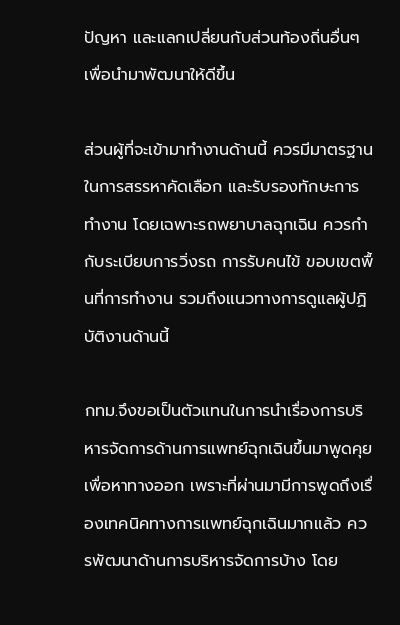ปัญหา และแลกเปลี่ยนกับส่วนท้องถิ่นอื่นๆ เพื่อนำมาพัฒนาให้ดีขึ้น

ส่วนผู้ที่จะเข้ามาทำงานด้านนี้ ควรมีมาตรฐานในการสรรหาคัดเลือก และรับรองทักษะการทำงาน โดยเฉพาะรถพยาบาลฉุกเฉิน ควรกำกับระเบียบการวิ่งรถ การรับคนไข้ ขอบเขตพื้นที่การทำงาน รวมถึงแนวทางการดูแลผู้ปฏิบัติงานด้านนี้

กทม.จึงขอเป็นตัวแทนในการนำเรื่องการบริหารจัดการด้านการแพทย์ฉุกเฉินขึ้นมาพูดคุยเพื่อหาทางออก เพราะที่ผ่านมามีการพูดถึงเรื่องเทคนิคทางการแพทย์ฉุกเฉินมากแล้ว ควรพัฒนาด้านการบริหารจัดการบ้าง โดย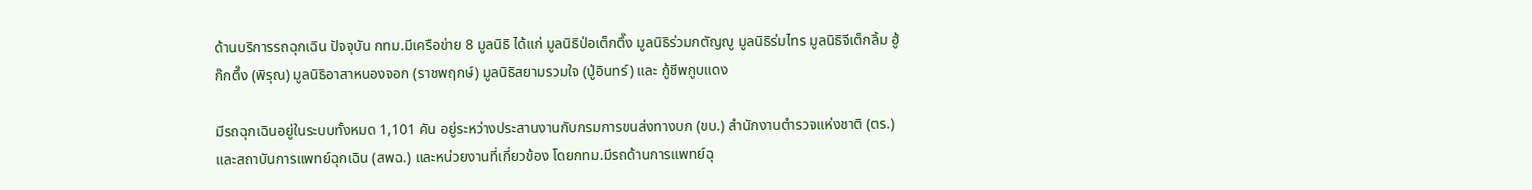ด้านบริการรถฉุกเฉิน ปัจจุบัน กทม.มีเครือข่าย 8 มูลนิธิ ได้แก่ มูลนิธิป่อเต็กตึ๊ง มูลนิธิร่วมกตัญญู มูลนิธิร่มไทร มูลนิธิจีเต็กลิ้ม ฮู้ก๊กตึ๊ง (พิรุณ) มูลนิธิอาสาหนองจอก (ราชพฤกษ์) มูลนิธิสยามรวมใจ (ปู่อินทร์) และ กู้ชีพกูบแดง

มีรถฉุกเฉินอยู่ในระบบทั้งหมด 1,101 คัน อยู่ระหว่างประสานงานกับกรมการขนส่งทางบก (ขบ.) สำนักงานตำรวจแห่งชาติ (ตร.) และสถาบันการแพทย์ฉุกเฉิน (สพฉ.) และหน่วยงานที่เกี่ยวข้อง โดยกทม.มีรถด้านการแพทย์ฉุ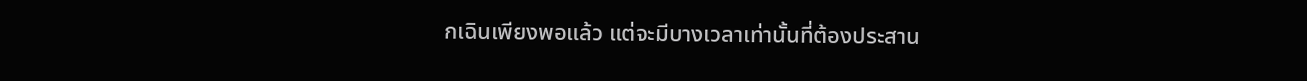กเฉินเพียงพอแล้ว แต่จะมีบางเวลาเท่านั้นที่ต้องประสาน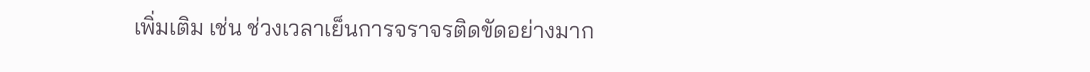เพิ่มเติม เช่น ช่วงเวลาเย็นการจราจรติดขัดอย่างมาก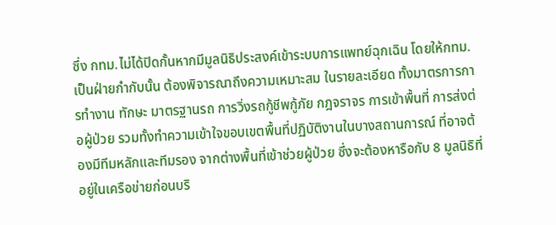ซึ่ง กทม.ไม่ได้ปิดกั้นหากมีมูลนิธิประสงค์เข้าระบบการแพทย์ฉุกเฉิน โดยให้กทม.เป็นฝ่ายกำกับนั้น ต้องพิจารณาถึงความเหมาะสม ในรายละเอียด ทั้งมาตรการการทำงาน ทักษะ มาตรฐานรถ การวิ่งรถกู้ชีพกู้ภัย กฎจราจร การเข้าพื้นที่ การส่งต่อผู้ป่วย รวมทั้งทำความเข้าใจขอบเขตพื้นที่ปฏิบัติงานในบางสถานการณ์ ที่อาจต้องมีทีมหลักและทีมรอง จากต่างพื้นที่เข้าช่วยผู้ป่วย ซึ่งจะต้องหารือกับ 8 มูลนิธิที่อยู่ในเครือข่ายก่อนบริ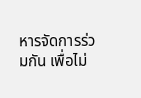หารจัดการร่วมกัน เพื่อไม่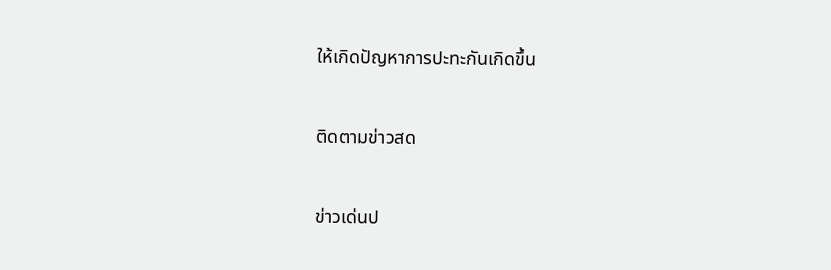ให้เกิดปัญหาการปะทะกันเกิดขึ้น

ติดตามข่าวสด

ข่าวเด่นป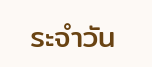ระจำวัน